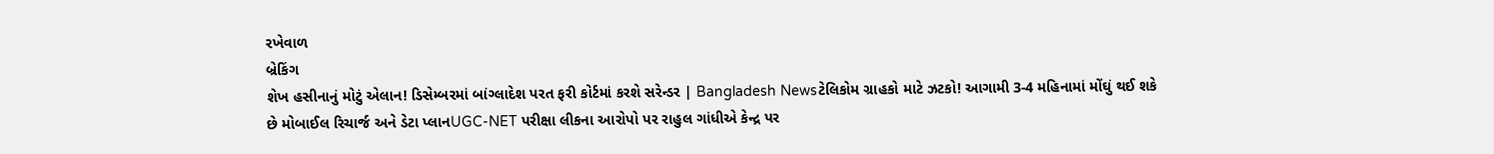રખેવાળ
બ્રેકિંગ
શેખ હસીનાનું મોટું એલાન! ડિસેમ્બરમાં બાંગ્લાદેશ પરત ફરી કોર્ટમાં કરશે સરેન્ડર | Bangladesh Newsટેલિકોમ ગ્રાહકો માટે ઝટકો! આગામી 3-4 મહિનામાં મોંઘું થઈ શકે છે મોબાઈલ રિચાર્જ અને ડેટા પ્લાનUGC-NET પરીક્ષા લીકના આરોપો પર રાહુલ ગાંધીએ કેન્દ્ર પર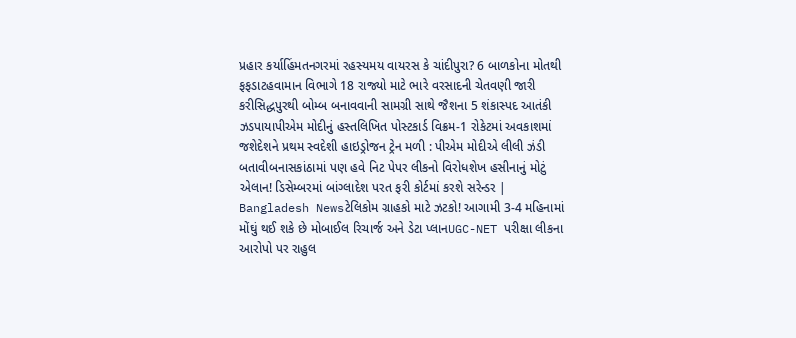પ્રહાર કર્યાહિંમતનગરમાં રહસ્યમય વાયરસ કે ચાંદીપુરા? 6 બાળકોના મોતથી ફફડાટહવામાન વિભાગે 18 રાજ્યો માટે ભારે વરસાદની ચેતવણી જારી કરીસિદ્ધપુરથી બોમ્બ બનાવવાની સામગ્રી સાથે જૈશના 5 શંકાસ્પદ આતંકી ઝડપાયાપીએમ મોદીનું હસ્તલિખિત પોસ્ટકાર્ડ વિક્રમ-1 રોકેટમાં અવકાશમાં જશેદેશને પ્રથમ સ્વદેશી હાઇડ્રોજન ટ્રેન મળી : પીએમ મોદીએ લીલી ઝંડી બતાવીબનાસકાંઠામાં પણ હવે નિટ પેપર લીકનો વિરોધશેખ હસીનાનું મોટું એલાન! ડિસેમ્બરમાં બાંગ્લાદેશ પરત ફરી કોર્ટમાં કરશે સરેન્ડર | Bangladesh Newsટેલિકોમ ગ્રાહકો માટે ઝટકો! આગામી 3-4 મહિનામાં મોંઘું થઈ શકે છે મોબાઈલ રિચાર્જ અને ડેટા પ્લાનUGC-NET પરીક્ષા લીકના આરોપો પર રાહુલ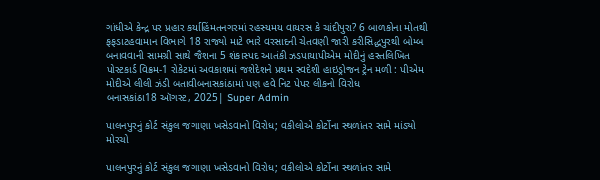ગાંધીએ કેન્દ્ર પર પ્રહાર કર્યાહિંમતનગરમાં રહસ્યમય વાયરસ કે ચાંદીપુરા? 6 બાળકોના મોતથી ફફડાટહવામાન વિભાગે 18 રાજ્યો માટે ભારે વરસાદની ચેતવણી જારી કરીસિદ્ધપુરથી બોમ્બ બનાવવાની સામગ્રી સાથે જૈશના 5 શંકાસ્પદ આતંકી ઝડપાયાપીએમ મોદીનું હસ્તલિખિત પોસ્ટકાર્ડ વિક્રમ-1 રોકેટમાં અવકાશમાં જશેદેશને પ્રથમ સ્વદેશી હાઇડ્રોજન ટ્રેન મળી : પીએમ મોદીએ લીલી ઝંડી બતાવીબનાસકાંઠામાં પણ હવે નિટ પેપર લીકનો વિરોધ
બનાસકાંઠા18 ઑગસ્ટ, 2025| Super Admin

પાલનપુરનું કોર્ટ સંકુલ જગાણા ખસેડવાનો વિરોધ; વકીલોએ કોર્ટોના સ્થળાંતર સામે માંડ્યો મોરચો

પાલનપુરનું કોર્ટ સંકુલ જગાણા ખસેડવાનો વિરોધ; વકીલોએ કોર્ટોના સ્થળાંતર સામે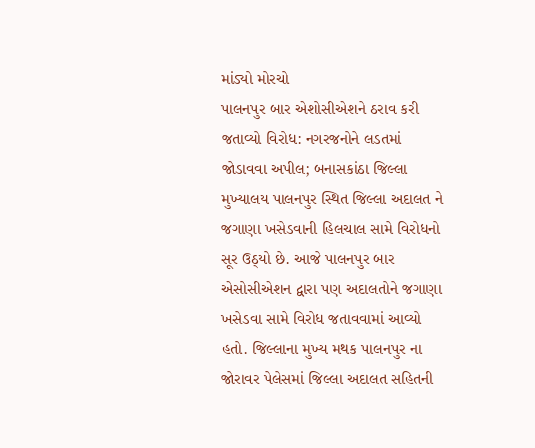માંડ્યો મોરચો
પાલનપુર બાર એશોસીએશને ઠરાવ કરી જતાવ્યો વિરોધ: નગરજનોને લડતમાં જોડાવવા અપીલ; બનાસકાંઠા જિલ્લા મુખ્યાલય પાલનપુર સ્થિત જિલ્લા અદાલત ને જગાણા ખસેડવાની હિલચાલ સામે વિરોધનો સૂર ઉઠ્યો છે. આજે પાલનપુર બાર એસોસીએશન દ્વારા પણ અદાલતોને જગાણા ખસેડવા સામે વિરોધ જતાવવામાં આવ્યો હતો. જિલ્લાના મુખ્ય મથક પાલનપુર ના જોરાવર પેલેસમાં જિલ્લા અદાલત સહિતની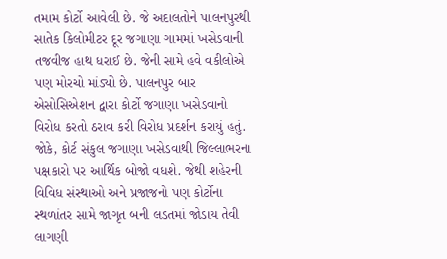તમામ કોર્ટો આવેલી છે. જે અદાલતોને પાલનપુરથી સાતેક કિલોમીટર દૂર જગાણા ગામમાં ખસેડવાની તજવીજ હાથ ધરાઈ છે. જેની સામે હવે વકીલોએ પણ મોરચો માંડ્યો છે. પાલનપુર બાર એસોસિએશન દ્વારા કોર્ટો જગાણા ખસેડવાનો વિરોધ કરતો ઠરાવ કરી વિરોધ પ્રદર્શન કરાયું હતું. જોકે, કોર્ટ સંકુલ જગાણા ખસેડવાથી જિલ્લાભરના પક્ષકારો પર આર્થિક બોજો વધશે. જેથી શહેરની વિવિધ સંસ્થાઓ અને પ્રજાજનો પણ કોર્ટોના સ્થળાંતર સામે જાગૃત બની લડતમાં જોડાય તેવી લાગણી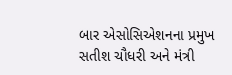બાર એસોસિએશનના પ્રમુખ સતીશ ચૌધરી અને મંત્રી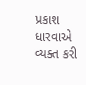પ્રકાશ ધારવાએ વ્યક્ત કરી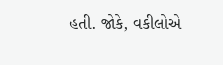હતી. જોકે, વકીલોએ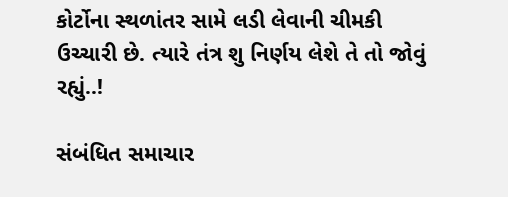કોર્ટોના સ્થળાંતર સામે લડી લેવાની ચીમકી ઉચ્ચારી છે. ત્યારે તંત્ર શુ નિર્ણય લેશે તે તો જોવું રહ્યું..!

સંબંધિત સમાચાર